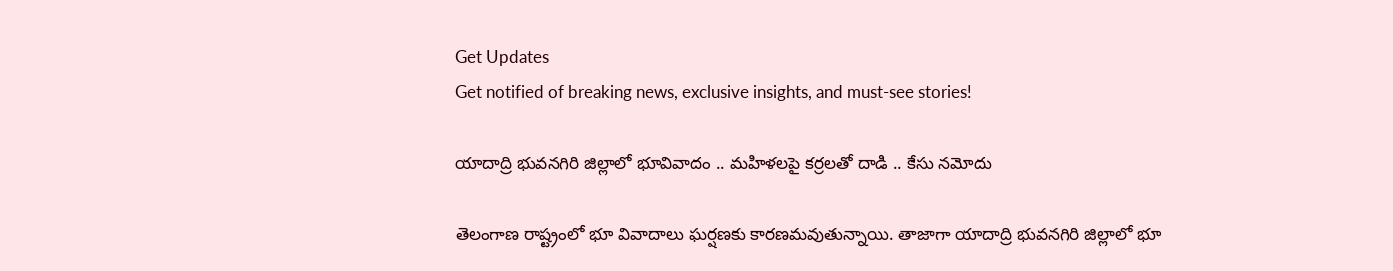Get Updates
Get notified of breaking news, exclusive insights, and must-see stories!

యాదాద్రి భువనగిరి జిల్లాలో భూవివాదం .. మహిళలపై కర్రలతో దాడి .. కేసు నమోదు

తెలంగాణ రాష్ట్రంలో భూ వివాదాలు ఘర్షణకు కారణమవుతున్నాయి. తాజాగా యాదాద్రి భువనగిరి జిల్లాలో భూ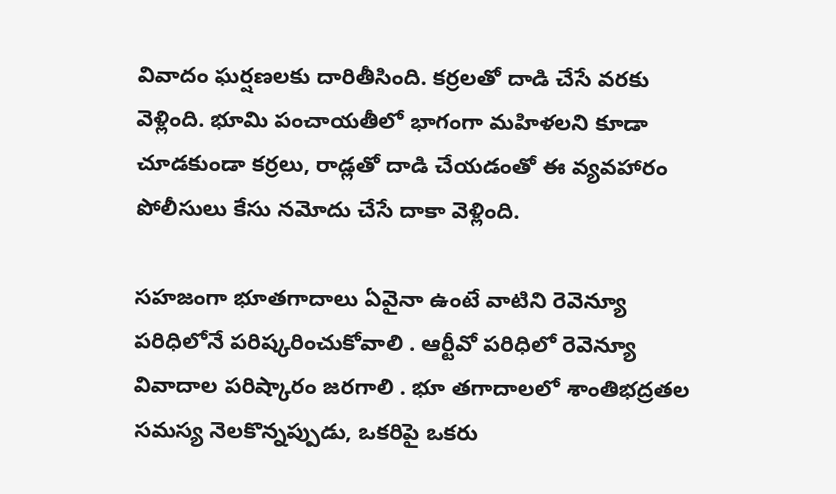వివాదం ఘర్షణలకు దారితీసింది. కర్రలతో దాడి చేసే వరకు వెళ్లింది. భూమి పంచాయతీలో భాగంగా మహిళలని కూడా చూడకుండా కర్రలు, రాడ్లతో దాడి చేయడంతో ఈ వ్యవహారం పోలీసులు కేసు నమోదు చేసే దాకా వెళ్లింది.

సహజంగా భూతగాదాలు ఏవైనా ఉంటే వాటిని రెవెన్యూ పరిధిలోనే పరిష్కరించుకోవాలి . ఆర్టీవో పరిధిలో రెవెన్యూ వివాదాల పరిష్కారం జరగాలి . భూ తగాదాలలో శాంతిభద్రతల సమస్య నెలకొన్నప్పుడు, ఒకరిపై ఒకరు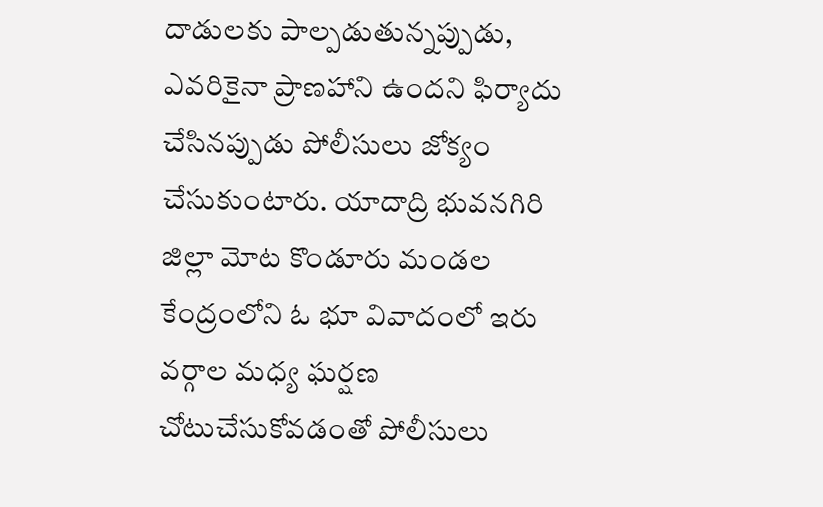దాడులకు పాల్పడుతున్నప్పుడు, ఎవరికైనా ప్రాణహాని ఉందని ఫిర్యాదు చేసినప్పుడు పోలీసులు జోక్యం చేసుకుంటారు. యాదాద్రి భువనగిరి జిల్లా మోట కొండూరు మండల కేంద్రంలోని ఓ భూ వివాదంలో ఇరు వర్గాల మధ్య ఘర్షణ చోటుచేసుకోవడంతో పోలీసులు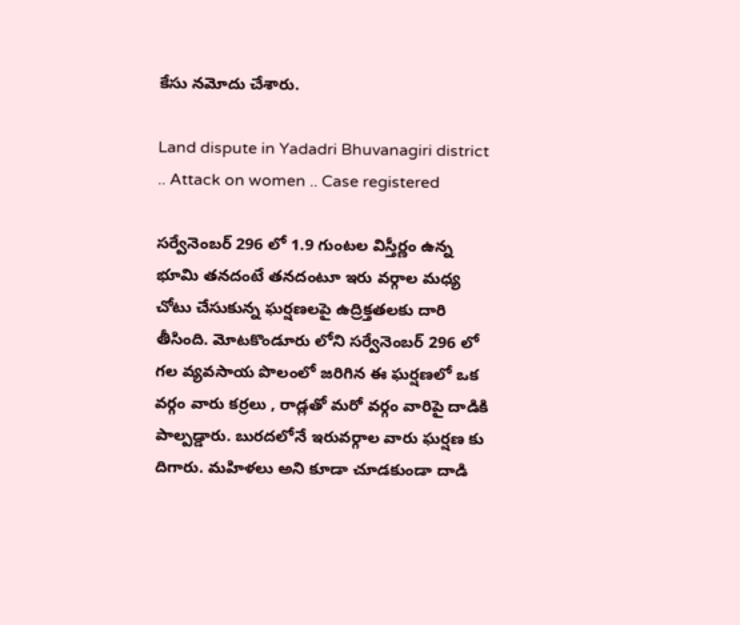కేసు నమోదు చేశారు.

Land dispute in Yadadri Bhuvanagiri district .. Attack on women .. Case registered

సర్వేనెంబర్ 296 లో 1.9 గుంటల విస్తీర్ణం ఉన్న భూమి తనదంటే తనదంటూ ఇరు వర్గాల మధ్య చోటు చేసుకున్న ఘర్షణలపై ఉద్రిక్తతలకు దారి తీసింది. మోటకొండూరు లోని సర్వేనెంబర్ 296 లో గల వ్యవసాయ పొలంలో జరిగిన ఈ ఘర్షణలో ఒక వర్గం వారు కర్రలు , రాడ్లతో మరో వర్గం వారిపై దాడికి పాల్పడ్డారు. బురదలోనే ఇరువర్గాల వారు ఘర్షణ కు దిగారు. మహిళలు అని కూడా చూడకుండా దాడి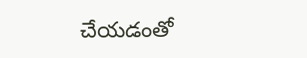చేయడంతో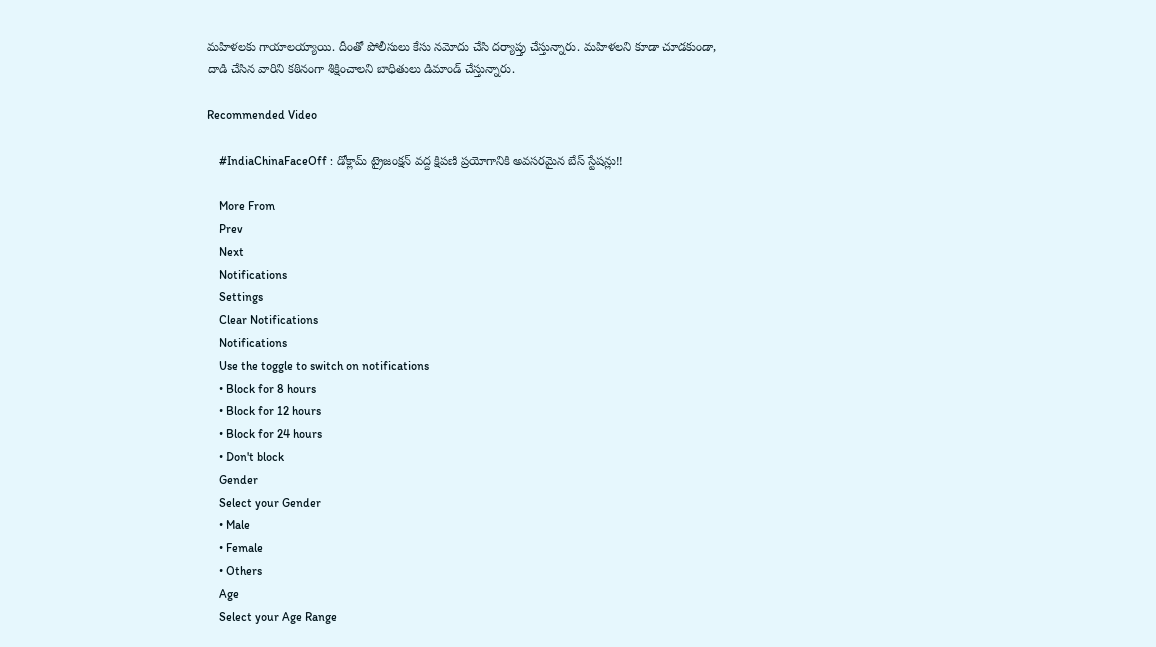మహిళలకు గాయాలయ్యాయి. దీంతో పోలీసులు కేసు నమోదు చేసి దర్యాప్తు చేస్తున్నారు. మహిళలని కూడా చూడకుండా, దాడి చేసిన వారిని కఠినంగా శిక్షించాలని బాధితులు డిమాండ్ చేస్తున్నారు.

Recommended Video

    #IndiaChinaFaceOff : డోక్లామ్ ట్రైజంక్షన్ వద్ద క్షిపణి ప్రయోగానికి అవసరమైన బేస్ స్టేషన్లు!!

    More From
    Prev
    Next
    Notifications
    Settings
    Clear Notifications
    Notifications
    Use the toggle to switch on notifications
    • Block for 8 hours
    • Block for 12 hours
    • Block for 24 hours
    • Don't block
    Gender
    Select your Gender
    • Male
    • Female
    • Others
    Age
    Select your Age Range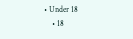• Under 18
    • 18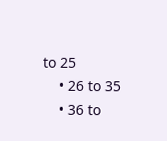to 25
    • 26 to 35
    • 36 to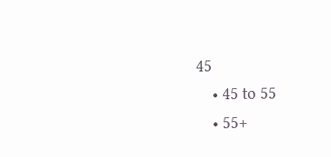45
    • 45 to 55
    • 55+